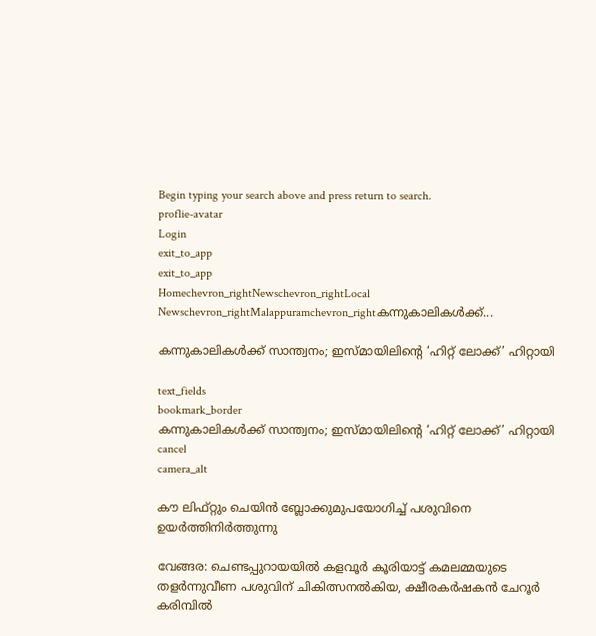Begin typing your search above and press return to search.
proflie-avatar
Login
exit_to_app
exit_to_app
Homechevron_rightNewschevron_rightLocal Newschevron_rightMalappuramchevron_rightകന്നുകാലികൾക്ക്...

കന്നുകാലികൾക്ക് സാന്ത്വനം; ഇസ്മായിലിന്റെ ‘ഹിറ്റ് ലോക്ക്’ ഹിറ്റായി

text_fields
bookmark_border
കന്നുകാലികൾക്ക് സാന്ത്വനം; ഇസ്മായിലിന്റെ ‘ഹിറ്റ് ലോക്ക്’ ഹിറ്റായി
cancel
camera_alt

കൗ ലിഫ്റ്റും ചെയിൻ ബ്ലോക്കുമുപയോഗിച്ച് പശുവിനെ ഉയർത്തിനിർത്തുന്നു

വേങ്ങര: ചെണ്ടപ്പുറായയിൽ കളവൂർ കൂരിയാട്ട് കമലമ്മയുടെ തളർന്നുവീണ പശുവിന് ചികിത്സനൽകിയ, ക്ഷീരകർഷകൻ ചേറൂർ കരിമ്പിൽ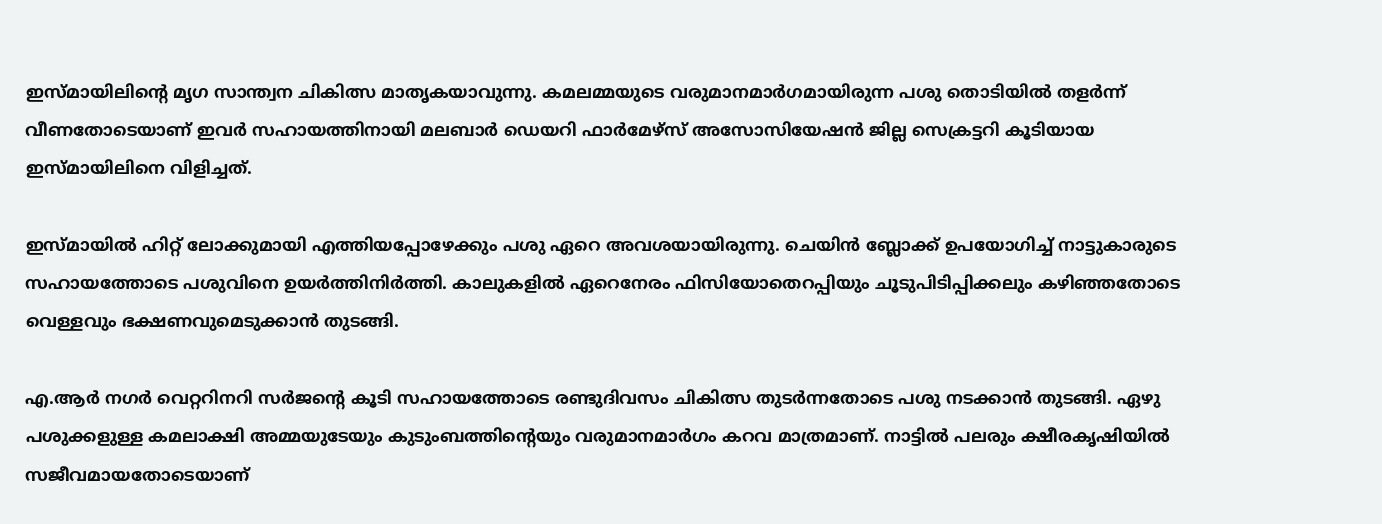ഇസ്മായിലിന്റെ മൃഗ സാന്ത്വന ചികിത്സ മാതൃകയാവുന്നു. കമലമ്മയുടെ വരുമാനമാർഗമായിരുന്ന പശു തൊടിയിൽ തളർന്ന് വീണതോടെയാണ് ഇവർ സഹായത്തിനായി മലബാർ ഡെയറി ഫാർമേഴ്സ് അസോസിയേഷൻ ജില്ല സെക്രട്ടറി കൂടിയായ ഇസ്മായിലിനെ വിളിച്ചത്.

ഇസ്മായിൽ ഹിറ്റ് ലോക്കുമായി എത്തിയപ്പോഴേക്കും പശു ഏറെ അവശയായിരുന്നു. ചെയിൻ ബ്ലോക്ക് ഉപയോഗിച്ച് നാട്ടുകാരുടെ സഹായത്തോടെ പശുവിനെ ഉയർത്തിനിർത്തി. കാലുകളിൽ ഏറെനേരം ഫിസിയോതെറപ്പിയും ചൂടുപിടിപ്പിക്കലും കഴിഞ്ഞതോടെ വെള്ളവും ഭക്ഷണവുമെടുക്കാൻ തുടങ്ങി.

എ.ആർ നഗർ വെറ്ററിനറി സർജന്റെ കൂടി സഹായത്തോടെ രണ്ടുദിവസം ചികിത്സ തുടർന്നതോടെ പശു നടക്കാൻ തുടങ്ങി. ഏഴു പശുക്കളുള്ള കമലാക്ഷി അമ്മയുടേയും കുടുംബത്തിന്റെയും വരുമാനമാർഗം കറവ മാത്രമാണ്. നാട്ടിൽ പലരും ക്ഷീരകൃഷിയിൽ സജീവമായതോടെയാണ്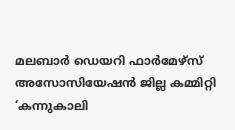മലബാർ ഡെയറി ഫാർമേഴ്സ് അസോസിയേഷൻ ജില്ല കമ്മിറ്റി ‘കന്നുകാലി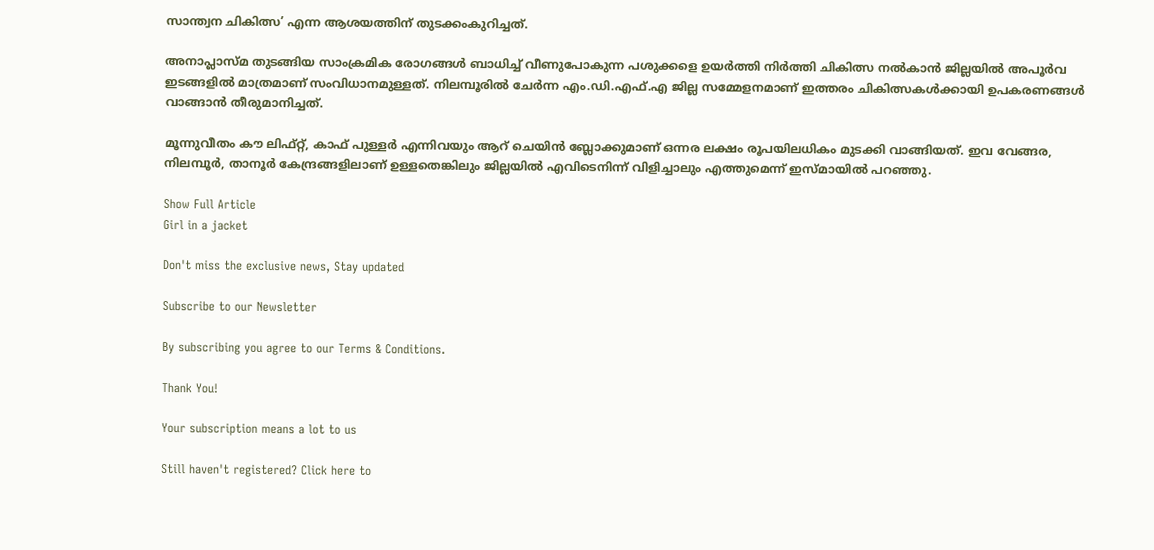സാന്ത്വന ചികിത്സ’ എന്ന ആശയത്തിന് തുടക്കംകുറിച്ചത്.

അനാപ്ലാസ്മ തുടങ്ങിയ സാംക്രമിക രോഗങ്ങൾ ബാധിച്ച് വീണുപോകുന്ന പശുക്കളെ ഉയർത്തി നിർത്തി ചികിത്സ നൽകാൻ ജില്ലയിൽ അപൂർവ ഇടങ്ങളിൽ മാത്രമാണ് സംവിധാനമുള്ളത്. നിലമ്പൂരിൽ ചേർന്ന എം.ഡി.എഫ്.എ ജില്ല സമ്മേളനമാണ് ഇത്തരം ചികിത്സകൾക്കായി ഉപകരണങ്ങൾ വാങ്ങാൻ തീരുമാനിച്ചത്.

മൂന്നുവീതം കൗ ലിഫ്റ്റ്, കാഫ് പുള്ളർ എന്നിവയും ആറ് ചെയിൻ ബ്ലോക്കുമാണ് ഒന്നര ലക്ഷം രൂപയിലധികം മുടക്കി വാങ്ങിയത്. ഇവ വേങ്ങര, നിലമ്പൂർ, താനൂർ കേന്ദ്രങ്ങളിലാണ് ഉള്ളതെങ്കിലും ജില്ലയിൽ എവിടെനിന്ന് വിളിച്ചാലും എത്തുമെന്ന് ഇസ്മായിൽ പറഞ്ഞു.

Show Full Article
Girl in a jacket

Don't miss the exclusive news, Stay updated

Subscribe to our Newsletter

By subscribing you agree to our Terms & Conditions.

Thank You!

Your subscription means a lot to us

Still haven't registered? Click here to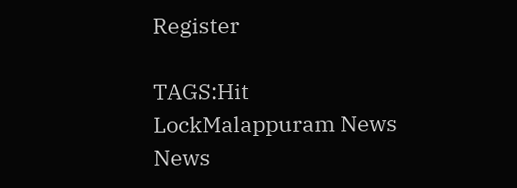Register

TAGS:Hit LockMalappuram News
News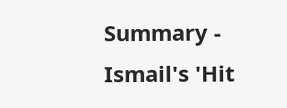Summary - Ismail's 'Hit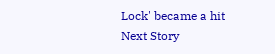Lock' became a hit
Next Story